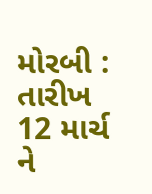મોરબી : તારીખ 12 માર્ચ ને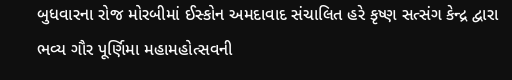બુધવારના રોજ મોરબીમાં ઈસ્કોન અમદાવાદ સંચાલિત હરે કૃષ્ણ સત્સંગ કેન્દ્ર દ્વારા ભવ્ય ગૌર પૂર્ણિમા મહામહોત્સવની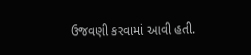ઉજવણી કરવામાં આવી હતી.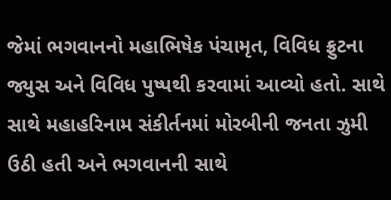જેમાં ભગવાનનો મહાભિષેક પંચામૃત, વિવિધ ફ્રુટના જ્યુસ અને વિવિધ પુષ્પથી કરવામાં આવ્યો હતો. સાથે સાથે મહાહરિનામ સંકીર્તનમાં મોરબીની જનતા ઝુમી ઉઠી હતી અને ભગવાનની સાથે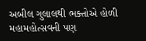અબીલ ગુલાલથી ભક્તોએ હોળી મહામહોત્સવની પણ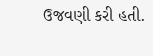ઉજવણી કરી હતી.